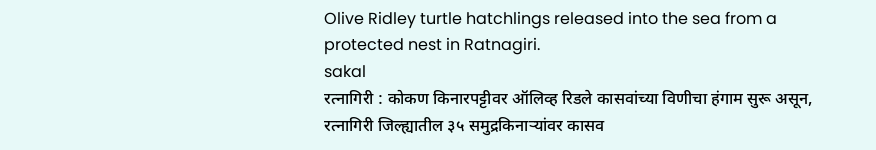Olive Ridley turtle hatchlings released into the sea from a protected nest in Ratnagiri.
sakal
रत्नागिरी : कोकण किनारपट्टीवर ऑलिव्ह रिडले कासवांच्या विणीचा हंगाम सुरू असून, रत्नागिरी जिल्ह्यातील ३५ समुद्रकिनाऱ्यांवर कासव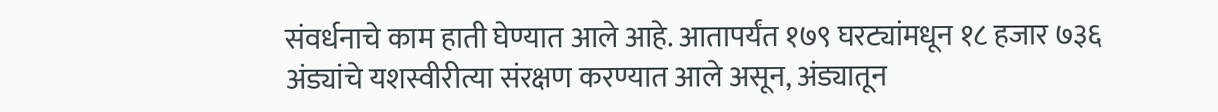संवर्धनाचे काम हाती घेण्यात आले आहे. आतापर्यंत १७९ घरट्यांमधून १८ हजार ७३६ अंड्यांचे यशस्वीरीत्या संरक्षण करण्यात आले असून, अंड्यातून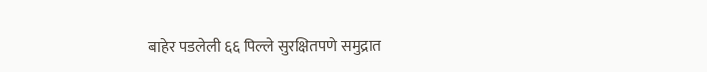बाहेर पडलेली ६६ पिल्ले सुरक्षितपणे समुद्रात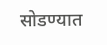सोडण्यात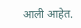आली आहेत.